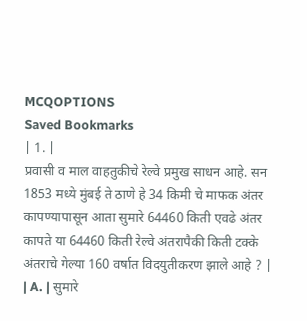MCQOPTIONS
Saved Bookmarks
| 1. |
प्रवासी व माल वाहतुकीचे रेल्वे प्रमुख साधन आहे. सन 1853 मध्ये मुंबई ते ठाणे हे 34 किमी चे माफक अंतर कापण्यापासून आता सुमारे 64460 किती एवढे अंतर कापते या 64460 किती रेल्वे अंतरापैकी किती टक्के अंतराचे गेल्या 160 वर्षात विदयुतीकरण झाले आहे ? |
| A. | सुमारे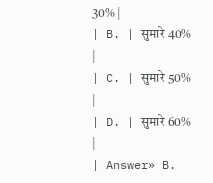30% |
| B. | सुमारे 40% |
| C. | सुमारे 50% |
| D. | सुमारे 60% |
| Answer» B.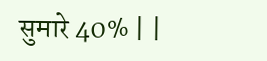सुमारे 40% | |